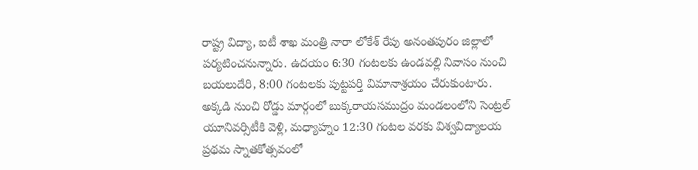రాష్ట్ర విద్యా, ఐటీ శాఖ మంత్రి నారా లోకేశ్ రేపు అనంతపురం జిల్లాలో పర్యటించనున్నారు. ఉదయం 6:30 గంటలకు ఉండవల్లి నివాసం నుంచి బయలుదేరి, 8:00 గంటలకు పుట్టపర్తి విమానాశ్రయం చేరుకుంటారు. అక్కడి నుంచి రోడ్డు మార్గంలో బుక్కరాయసముద్రం మండలంలోని సెంట్రల్ యూనివర్సిటీకి వెళ్లి, మధ్యాహ్నం 12:30 గంటల వరకు విశ్వవిద్యాలయ ప్రథమ స్నాతకోత్సవంలో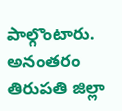పాల్గొంటారు. అనంతరం తిరుపతి జిల్లా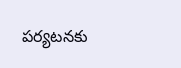పర్యటనకు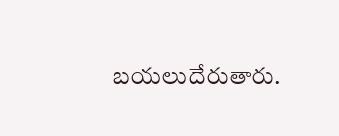బయలుదేరుతారు.